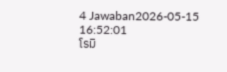4 Jawaban2026-05-15 16:52:01
โรมิ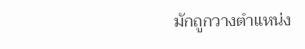มักถูกวางตำแหน่ง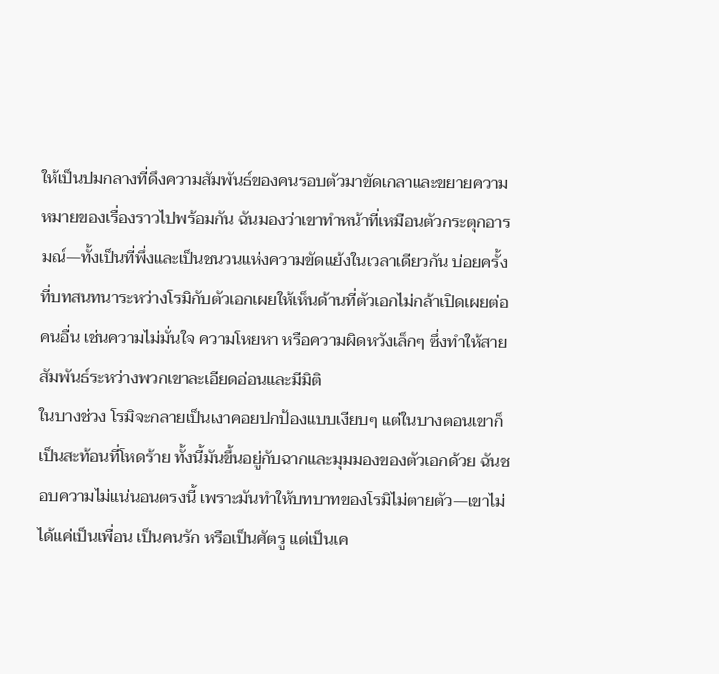ให้เป็นปมกลางที่ดึงความสัมพันธ์ของคนรอบตัวมาขัดเกลาและขยายความหมายของเรื่องราวไปพร้อมกัน ฉันมองว่าเขาทำหน้าที่เหมือนตัวกระตุกอารมณ์—ทั้งเป็นที่พึ่งและเป็นชนวนแห่งความขัดแย้งในเวลาเดียวกัน บ่อยครั้งที่บทสนทนาระหว่างโรมิกับตัวเอกเผยให้เห็นด้านที่ตัวเอกไม่กล้าเปิดเผยต่อคนอื่น เช่นความไม่มั่นใจ ความโหยหา หรือความผิดหวังเล็กๆ ซึ่งทำให้สายสัมพันธ์ระหว่างพวกเขาละเอียดอ่อนและมีมิติ
ในบางช่วง โรมิจะกลายเป็นเงาคอยปกป้องแบบเงียบๆ แต่ในบางตอนเขาก็เป็นสะท้อนที่โหดร้าย ทั้งนี้มันขึ้นอยู่กับฉากและมุมมองของตัวเอกด้วย ฉันชอบความไม่แน่นอนตรงนี้ เพราะมันทำให้บทบาทของโรมิไม่ตายตัว—เขาไม่ได้แค่เป็นเพื่อน เป็นคนรัก หรือเป็นศัตรู แต่เป็นเค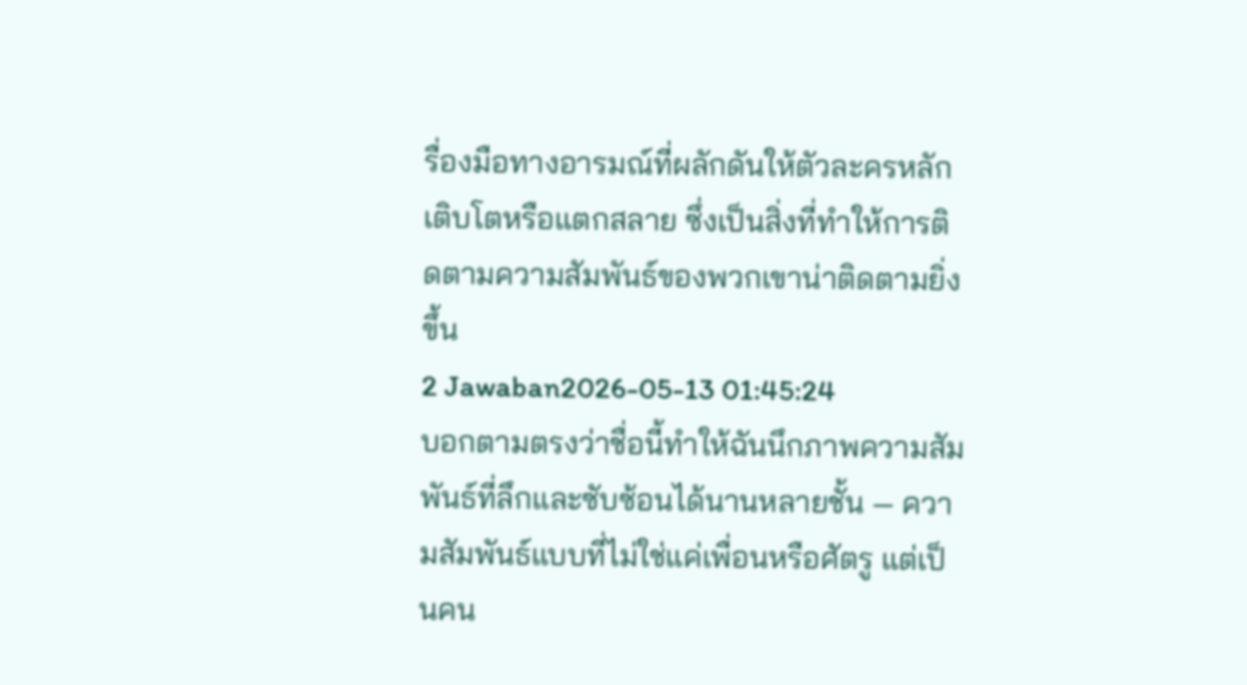รื่องมือทางอารมณ์ที่ผลักดันให้ตัวละครหลักเติบโตหรือแตกสลาย ซึ่งเป็นสิ่งที่ทำให้การติดตามความสัมพันธ์ของพวกเขาน่าติดตามยิ่งขึ้น
2 Jawaban2026-05-13 01:45:24
บอกตามตรงว่าชื่อนี้ทำให้ฉันนึกภาพความสัมพันธ์ที่ลึกและซับซ้อนได้นานหลายชั้น — ความสัมพันธ์แบบที่ไม่ใช่แค่เพื่อนหรือศัตรู แต่เป็นคน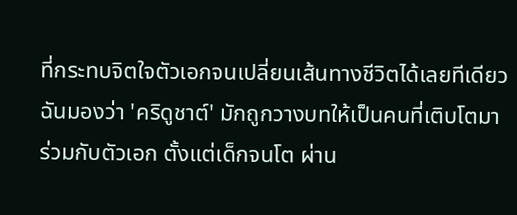ที่กระทบจิตใจตัวเอกจนเปลี่ยนเส้นทางชีวิตได้เลยทีเดียว ฉันมองว่า 'คริดูชาต์' มักถูกวางบทให้เป็นคนที่เติบโตมาร่วมกับตัวเอก ตั้งแต่เด็กจนโต ผ่าน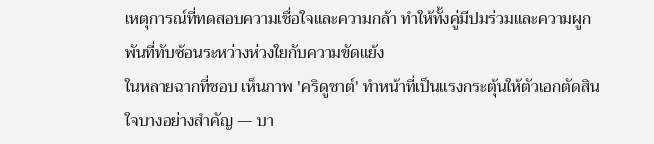เหตุการณ์ที่ทดสอบความเชื่อใจและความกล้า ทำให้ทั้งคู่มีปมร่วมและความผูกพันที่ทับซ้อนระหว่างห่วงใยกับความขัดแย้ง
ในหลายฉากที่ชอบ เห็นภาพ 'คริดูชาต์' ทำหน้าที่เป็นแรงกระตุ้นให้ตัวเอกตัดสินใจบางอย่างสำคัญ — บา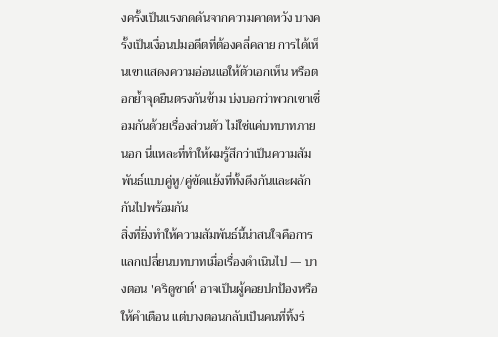งครั้งเป็นแรงกดดันจากความคาดหวัง บางครั้งเป็นเงื่อนปมอดีตที่ต้องคลี่คลาย การได้เห็นเขาแสดงความอ่อนแอให้ตัวเอกเห็น หรือตอกย้ำจุดยืนตรงกันข้าม บ่งบอกว่าพวกเขาเชื่อมกันด้วยเรื่องส่วนตัว ไม่ใช่แค่บทบาทภายนอก นี่แหละที่ทำให้ผมรู้สึกว่าเป็นความสัมพันธ์แบบคู่หู/คู่ขัดแย้งที่ทั้งดึงกันและผลักกันไปพร้อมกัน
สิ่งที่ยิ่งทำให้ความสัมพันธ์นี้น่าสนใจคือการแลกเปลี่ยนบทบาทเมื่อเรื่องดำเนินไป — บางตอน 'คริดูชาต์' อาจเป็นผู้คอยปกป้องหรือให้คำเตือน แต่บางตอนกลับเป็นคนที่ทิ้งร่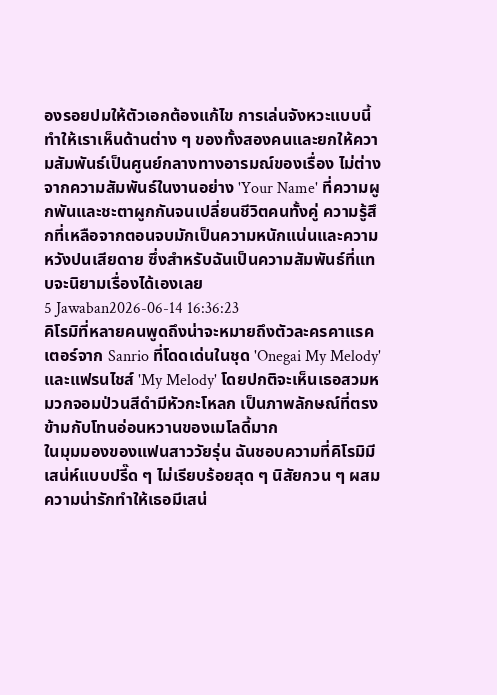องรอยปมให้ตัวเอกต้องแก้ไข การเล่นจังหวะแบบนี้ทำให้เราเห็นด้านต่าง ๆ ของทั้งสองคนและยกให้ความสัมพันธ์เป็นศูนย์กลางทางอารมณ์ของเรื่อง ไม่ต่างจากความสัมพันธ์ในงานอย่าง 'Your Name' ที่ความผูกพันและชะตาผูกกันจนเปลี่ยนชีวิตคนทั้งคู่ ความรู้สึกที่เหลือจากตอนจบมักเป็นความหนักแน่นและความหวังปนเสียดาย ซึ่งสำหรับฉันเป็นความสัมพันธ์ที่แทบจะนิยามเรื่องได้เองเลย
5 Jawaban2026-06-14 16:36:23
คิโรมิที่หลายคนพูดถึงน่าจะหมายถึงตัวละครคาแรคเตอร์จาก Sanrio ที่โดดเด่นในชุด 'Onegai My Melody' และแฟรนไชส์ 'My Melody' โดยปกติจะเห็นเธอสวมหมวกจอมป่วนสีดำมีหัวกะโหลก เป็นภาพลักษณ์ที่ตรงข้ามกับโทนอ่อนหวานของเมโลดี้มาก
ในมุมมองของแฟนสาววัยรุ่น ฉันชอบความที่คิโรมิมีเสน่ห์แบบปรี๊ด ๆ ไม่เรียบร้อยสุด ๆ นิสัยกวน ๆ ผสมความน่ารักทำให้เธอมีเสน่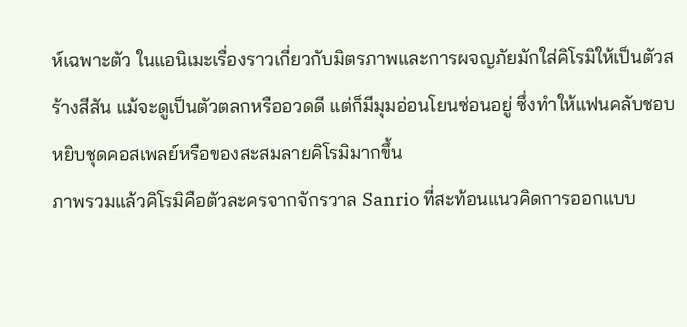ห์เฉพาะตัว ในแอนิเมะเรื่องราวเกี่ยวกับมิตรภาพและการผจญภัยมักใส่คิโรมิให้เป็นตัวสร้างสีสัน แม้จะดูเป็นตัวตลกหรืออวดดี แต่ก็มีมุมอ่อนโยนซ่อนอยู่ ซึ่งทำให้แฟนคลับชอบหยิบชุดคอสเพลย์หรือของสะสมลายคิโรมิมากขึ้น
ภาพรวมแล้วคิโรมิคือตัวละครจากจักรวาล Sanrio ที่สะท้อนแนวคิดการออกแบบ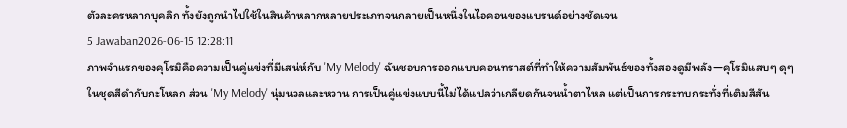ตัวละครหลากบุคลิก ทั้งยังถูกนำไปใช้ในสินค้าหลากหลายประเภทจนกลายเป็นหนึ่งในไอคอนของแบรนด์อย่างชัดเจน
5 Jawaban2026-06-15 12:28:11
ภาพจำแรกของคุโรมิคือความเป็นคู่แข่งที่มีเสน่ห์กับ 'My Melody' ฉันชอบการออกแบบคอนทราสต์ที่ทำให้ความสัมพันธ์ของทั้งสองดูมีพลัง—คุโรมิแสบๆ ดุๆ ในชุดสีดำกับกะโหลก ส่วน 'My Melody' นุ่มนวลและหวาน การเป็นคู่แข่งแบบนี้ไม่ได้แปลว่าเกลียดกันจนน้ำตาไหล แต่เป็นการกระทบกระทั่งที่เติมสีสัน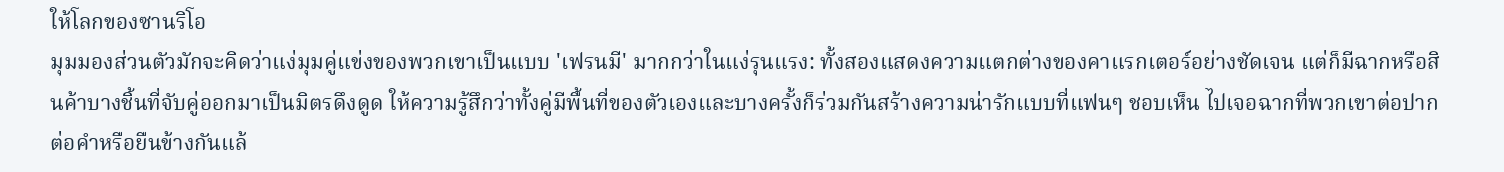ให้โลกของซานริโอ
มุมมองส่วนตัวมักจะคิดว่าแง่มุมคู่แข่งของพวกเขาเป็นแบบ 'เฟรนมี' มากกว่าในแง่รุนแรง: ทั้งสองแสดงความแตกต่างของคาแรกเตอร์อย่างชัดเจน แต่ก็มีฉากหรือสินค้าบางชิ้นที่จับคู่ออกมาเป็นมิตรดึงดูด ให้ความรู้สึกว่าทั้งคู่มีพื้นที่ของตัวเองและบางครั้งก็ร่วมกันสร้างความน่ารักแบบที่แฟนๆ ชอบเห็น ไปเจอฉากที่พวกเขาต่อปากต่อคำหรือยืนข้างกันแล้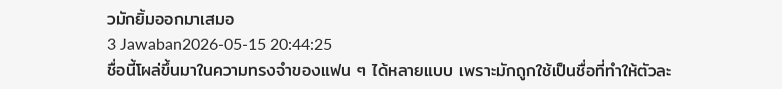วมักยิ้มออกมาเสมอ
3 Jawaban2026-05-15 20:44:25
ชื่อนี้โผล่ขึ้นมาในความทรงจำของแฟน ๆ ได้หลายแบบ เพราะมักถูกใช้เป็นชื่อที่ทำให้ตัวละ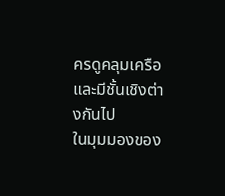ครดูคลุมเครือและมีชั้นเชิงต่างกันไป
ในมุมมองของ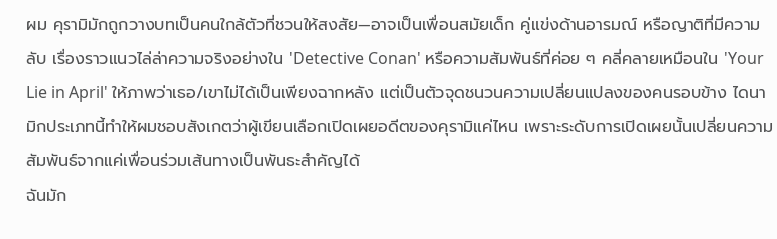ผม คุรามิมักถูกวางบทเป็นคนใกล้ตัวที่ชวนให้สงสัย—อาจเป็นเพื่อนสมัยเด็ก คู่แข่งด้านอารมณ์ หรือญาติที่มีความลับ เรื่องราวแนวไล่ล่าความจริงอย่างใน 'Detective Conan' หรือความสัมพันธ์ที่ค่อย ๆ คลี่คลายเหมือนใน 'Your Lie in April' ให้ภาพว่าเธอ/เขาไม่ได้เป็นเพียงฉากหลัง แต่เป็นตัวจุดชนวนความเปลี่ยนแปลงของคนรอบข้าง ไดนามิกประเภทนี้ทำให้ผมชอบสังเกตว่าผู้เขียนเลือกเปิดเผยอดีตของคุรามิแค่ไหน เพราะระดับการเปิดเผยนั้นเปลี่ยนความสัมพันธ์จากแค่เพื่อนร่วมเส้นทางเป็นพันธะสำคัญได้
ฉันมัก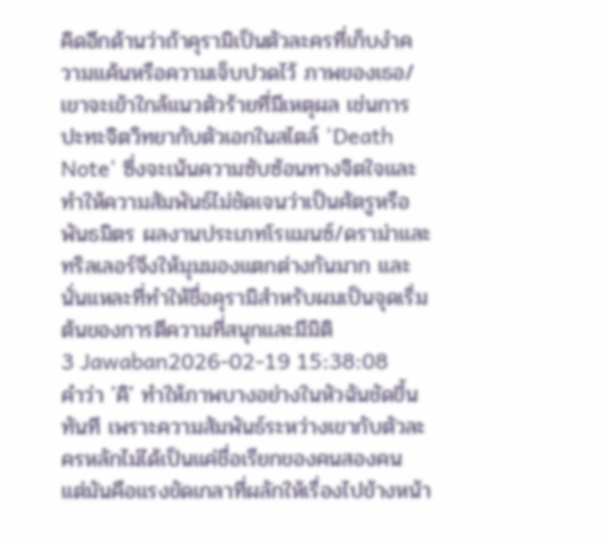คิดอีกด้านว่าถ้าคุรามิเป็นตัวละครที่เก็บงำความแค้นหรือความเจ็บปวดไว้ ภาพของเธอ/เขาจะเข้าใกล้แนวตัวร้ายที่มีเหตุผล เช่นการปะทะจิตวิทยากับตัวเอกในสไตล์ 'Death Note' ซึ่งจะเน้นความซับซ้อนทางจิตใจและทำให้ความสัมพันธ์ไม่ชัดเจนว่าเป็นศัตรูหรือพันธมิตร ผลงานประเภทโรแมนซ์/ดราม่าและทริลเลอร์จึงให้มุมมองแตกต่างกันมาก และนั่นแหละที่ทำให้ชื่อคุรามิสำหรับผมเป็นจุดเริ่มต้นของการตีความที่สนุกและมีมิติ
3 Jawaban2026-02-19 15:38:08
คำว่า 'คิ' ทำให้ภาพบางอย่างในหัวฉันชัดขึ้นทันที เพราะความสัมพันธ์ระหว่างเขากับตัวละครหลักไม่ได้เป็นแค่ชื่อเรียกของคนสองคน แต่มันคือแรงขัดเกลาที่ผลักให้เรื่องไปข้างหน้า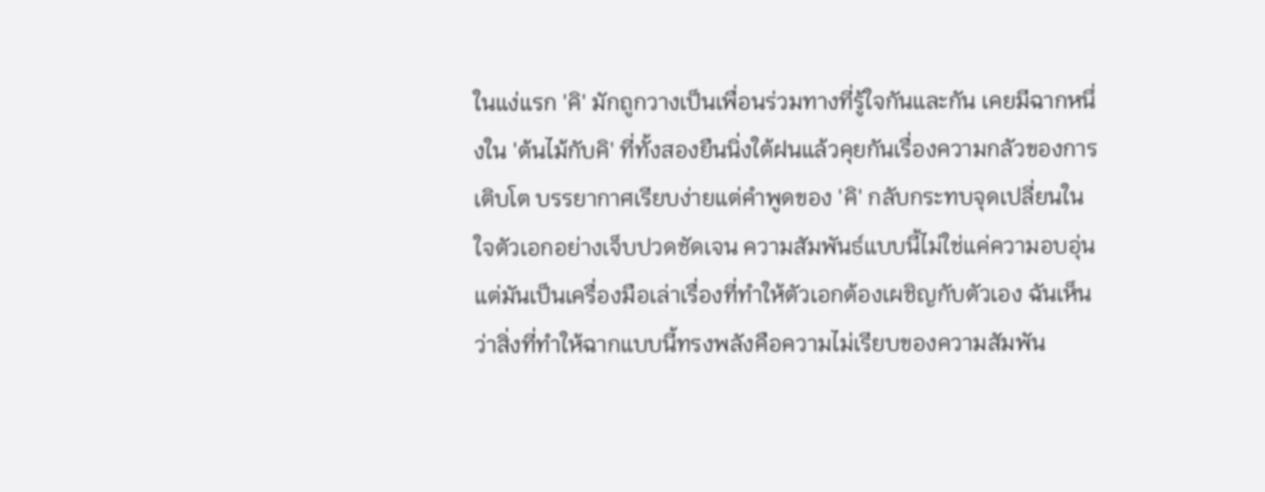ในแง่แรก 'คิ' มักถูกวางเป็นเพื่อนร่วมทางที่รู้ใจกันและกัน เคยมีฉากหนึ่งใน 'ต้นไม้กับคิ' ที่ทั้งสองยืนนิ่งใต้ฝนแล้วคุยกันเรื่องความกลัวของการเติบโต บรรยากาศเรียบง่ายแต่คำพูดของ 'คิ' กลับกระทบจุดเปลี่ยนในใจตัวเอกอย่างเจ็บปวดชัดเจน ความสัมพันธ์แบบนี้ไม่ใช่แค่ความอบอุ่น แต่มันเป็นเครื่องมือเล่าเรื่องที่ทำให้ตัวเอกต้องเผชิญกับตัวเอง ฉันเห็นว่าสิ่งที่ทำให้ฉากแบบนี้ทรงพลังคือความไม่เรียบของความสัมพัน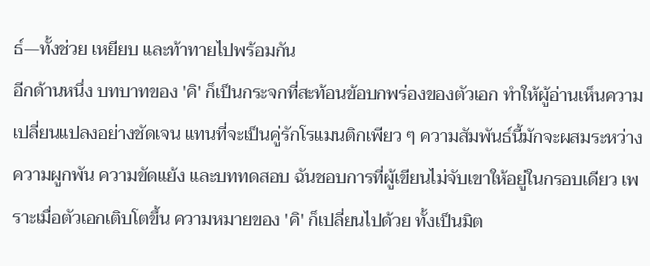ธ์—ทั้งช่วย เหยียบ และท้าทายไปพร้อมกัน
อีกด้านหนึ่ง บทบาทของ 'คิ' ก็เป็นกระจกที่สะท้อนข้อบกพร่องของตัวเอก ทำให้ผู้อ่านเห็นความเปลี่ยนแปลงอย่างชัดเจน แทนที่จะเป็นคู่รักโรแมนติกเพียว ๆ ความสัมพันธ์นี้มักจะผสมระหว่างความผูกพัน ความขัดแย้ง และบททดสอบ ฉันชอบการที่ผู้เขียนไม่จับเขาให้อยู่ในกรอบเดียว เพราะเมื่อตัวเอกเติบโตขึ้น ความหมายของ 'คิ' ก็เปลี่ยนไปด้วย ทั้งเป็นมิต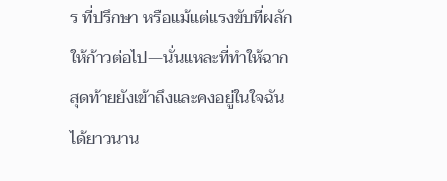ร ที่ปรึกษา หรือแม้แต่แรงขับที่ผลักให้ก้าวต่อไป—นั่นแหละที่ทำให้ฉากสุดท้ายยังเข้าถึงและคงอยู่ในใจฉันได้ยาวนาน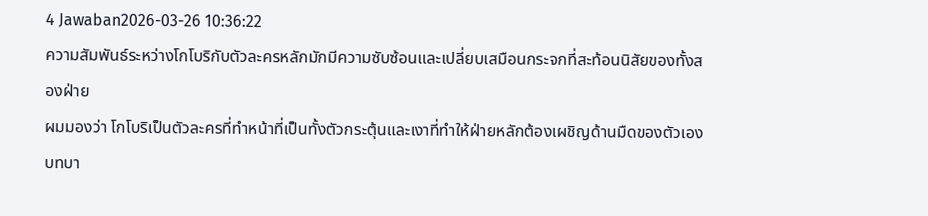4 Jawaban2026-03-26 10:36:22
ความสัมพันธ์ระหว่างโกโบริกับตัวละครหลักมักมีความซับซ้อนและเปลี่ยบเสมือนกระจกที่สะท้อนนิสัยของทั้งสองฝ่าย
ผมมองว่า โกโบริเป็นตัวละครที่ทำหน้าที่เป็นทั้งตัวกระตุ้นและเงาที่ทำให้ฝ่ายหลักต้องเผชิญด้านมืดของตัวเอง บทบา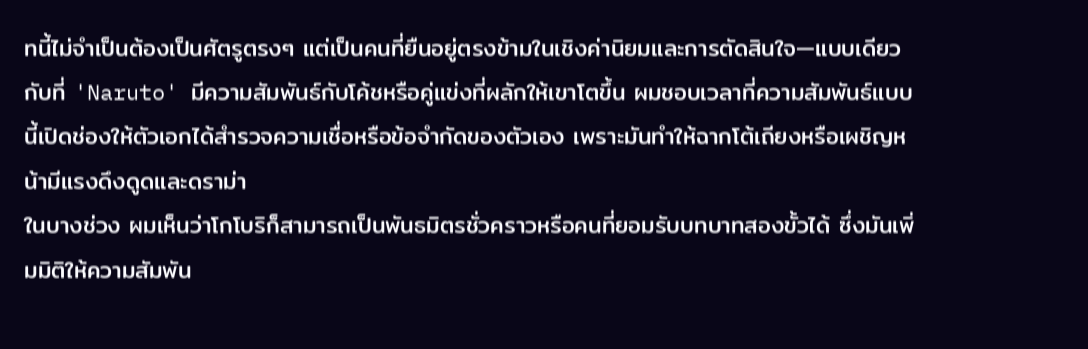ทนี้ไม่จำเป็นต้องเป็นศัตรูตรงๆ แต่เป็นคนที่ยืนอยู่ตรงข้ามในเชิงค่านิยมและการตัดสินใจ—แบบเดียวกับที่ 'Naruto' มีความสัมพันธ์กับโค้ชหรือคู่แข่งที่ผลักให้เขาโตขึ้น ผมชอบเวลาที่ความสัมพันธ์แบบนี้เปิดช่องให้ตัวเอกได้สำรวจความเชื่อหรือข้อจำกัดของตัวเอง เพราะมันทำให้ฉากโต้เถียงหรือเผชิญหน้ามีแรงดึงดูดและดราม่า
ในบางช่วง ผมเห็นว่าโกโบริก็สามารถเป็นพันธมิตรชั่วคราวหรือคนที่ยอมรับบทบาทสองขั้วได้ ซึ่งมันเพิ่มมิติให้ความสัมพัน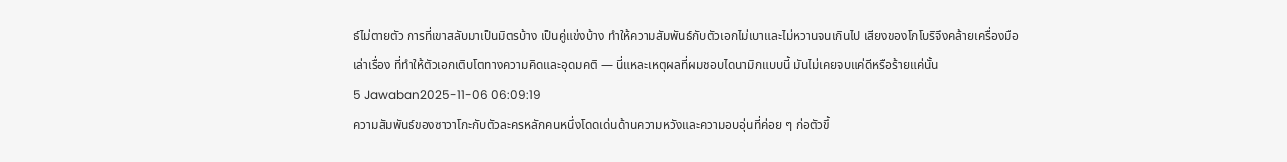ธ์ไม่ตายตัว การที่เขาสลับมาเป็นมิตรบ้าง เป็นคู่แข่งบ้าง ทำให้ความสัมพันธ์กับตัวเอกไม่เบาและไม่หวานจนเกินไป เสียงของโกโบริจึงคล้ายเครื่องมือเล่าเรื่อง ที่ทำให้ตัวเอกเติบโตทางความคิดและอุดมคติ — นี่แหละเหตุผลที่ผมชอบไดนามิกแบบนี้ มันไม่เคยจบแค่ดีหรือร้ายแค่นั้น
5 Jawaban2025-11-06 06:09:19
ความสัมพันธ์ของซาวาโกะกับตัวละครหลักคนหนึ่งโดดเด่นด้านความหวังและความอบอุ่นที่ค่อย ๆ ก่อตัวขึ้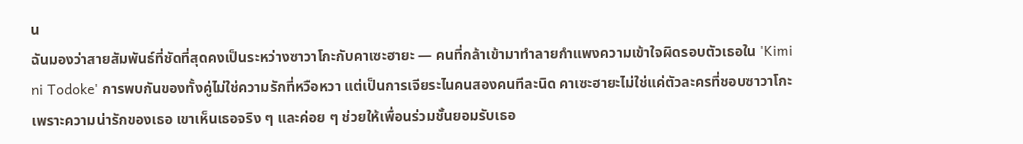น
ฉันมองว่าสายสัมพันธ์ที่ชัดที่สุดคงเป็นระหว่างซาวาโกะกับคาเซะฮายะ — คนที่กล้าเข้ามาทำลายกำแพงความเข้าใจผิดรอบตัวเธอใน 'Kimi ni Todoke' การพบกันของทั้งคู่ไม่ใช่ความรักที่หวือหวา แต่เป็นการเจียระไนคนสองคนทีละนิด คาเซะฮายะไม่ใช่แค่ตัวละครที่ชอบซาวาโกะเพราะความน่ารักของเธอ เขาเห็นเธอจริง ๆ และค่อย ๆ ช่วยให้เพื่อนร่วมชั้นยอมรับเธอ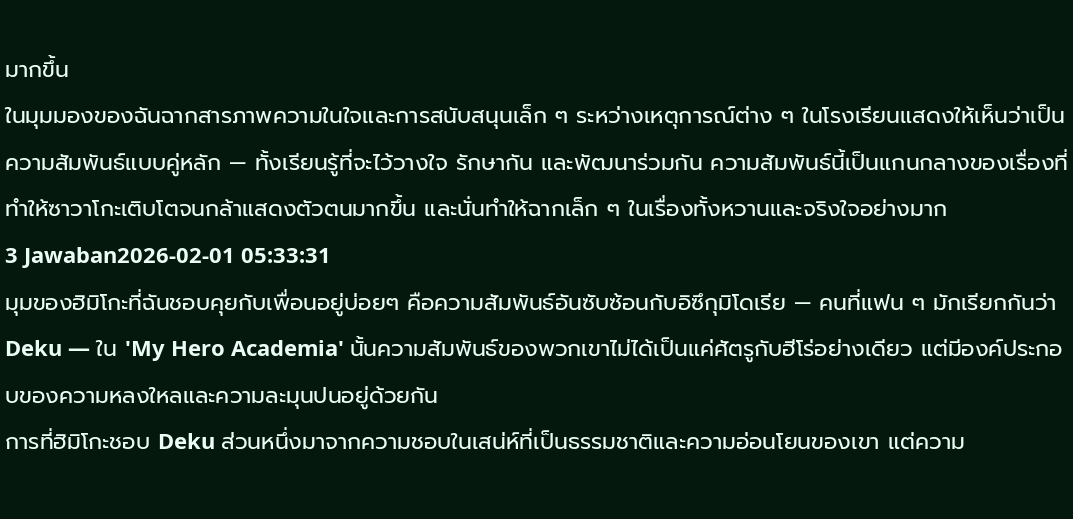มากขึ้น
ในมุมมองของฉันฉากสารภาพความในใจและการสนับสนุนเล็ก ๆ ระหว่างเหตุการณ์ต่าง ๆ ในโรงเรียนแสดงให้เห็นว่าเป็นความสัมพันธ์แบบคู่หลัก — ทั้งเรียนรู้ที่จะไว้วางใจ รักษากัน และพัฒนาร่วมกัน ความสัมพันธ์นี้เป็นแกนกลางของเรื่องที่ทำให้ซาวาโกะเติบโตจนกล้าแสดงตัวตนมากขึ้น และนั่นทำให้ฉากเล็ก ๆ ในเรื่องทั้งหวานและจริงใจอย่างมาก
3 Jawaban2026-02-01 05:33:31
มุมของฮิมิโกะที่ฉันชอบคุยกับเพื่อนอยู่บ่อยๆ คือความสัมพันธ์อันซับซ้อนกับอิซึกุมิโดเรีย — คนที่แฟน ๆ มักเรียกกันว่า Deku — ใน 'My Hero Academia' นั้นความสัมพันธ์ของพวกเขาไม่ได้เป็นแค่ศัตรูกับฮีโร่อย่างเดียว แต่มีองค์ประกอบของความหลงใหลและความละมุนปนอยู่ด้วยกัน
การที่ฮิมิโกะชอบ Deku ส่วนหนึ่งมาจากความชอบในเสน่ห์ที่เป็นธรรมชาติและความอ่อนโยนของเขา แต่ความ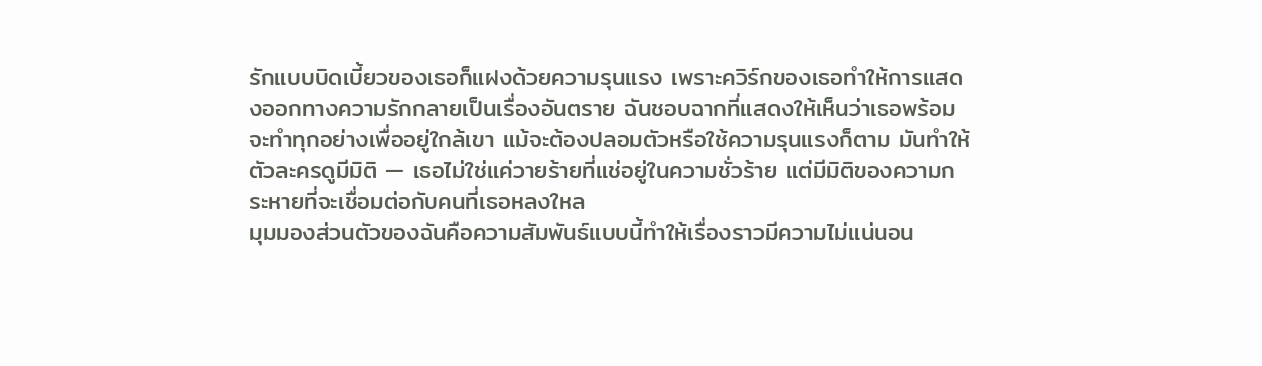รักแบบบิดเบี้ยวของเธอก็แฝงด้วยความรุนแรง เพราะควิร์กของเธอทำให้การแสดงออกทางความรักกลายเป็นเรื่องอันตราย ฉันชอบฉากที่แสดงให้เห็นว่าเธอพร้อมจะทำทุกอย่างเพื่ออยู่ใกล้เขา แม้จะต้องปลอมตัวหรือใช้ความรุนแรงก็ตาม มันทำให้ตัวละครดูมีมิติ — เธอไม่ใช่แค่วายร้ายที่แช่อยู่ในความชั่วร้าย แต่มีมิติของความกระหายที่จะเชื่อมต่อกับคนที่เธอหลงใหล
มุมมองส่วนตัวของฉันคือความสัมพันธ์แบบนี้ทำให้เรื่องราวมีความไม่แน่นอน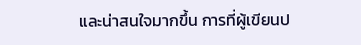และน่าสนใจมากขึ้น การที่ผู้เขียนป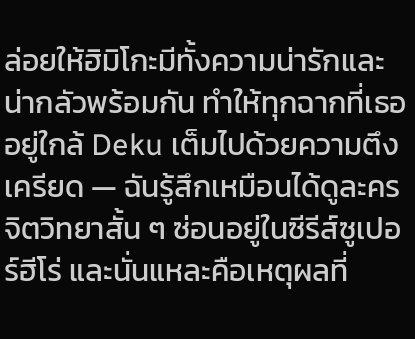ล่อยให้ฮิมิโกะมีทั้งความน่ารักและน่ากลัวพร้อมกัน ทำให้ทุกฉากที่เธออยู่ใกล้ Deku เต็มไปด้วยความตึงเครียด — ฉันรู้สึกเหมือนได้ดูละครจิตวิทยาสั้น ๆ ซ่อนอยู่ในซีรีส์ซูเปอร์ฮีโร่ และนั่นแหละคือเหตุผลที่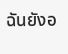ฉันยังอ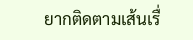ยากติดตามเส้นเรื่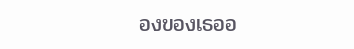องของเธออ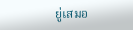ยู่เสมอ